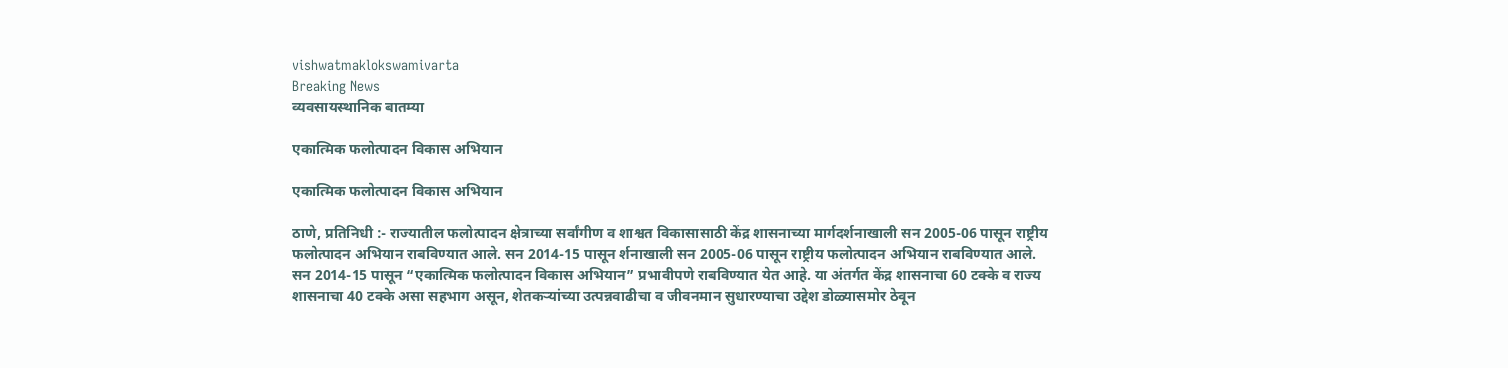vishwatmaklokswamivarta
Breaking News
व्यवसायस्थानिक बातम्या

एकात्मिक फलोत्पादन विकास अभियान

एकात्मिक फलोत्पादन विकास अभियान

ठाणे, प्रतिनिधी :- राज्यातील फलोत्पादन क्षेत्राच्या सर्वांगीण व शाश्वत विकासासाठी केंद्र शासनाच्या मार्गदर्शनाखाली सन 2005-06 पासून राष्ट्रीय फलोत्पादन अभियान राबविण्यात आले. सन 2014-15 पासून र्शनाखाली सन 2005-06 पासून राष्ट्रीय फलोत्पादन अभियान राबविण्यात आले. सन 2014-15 पासून “एकात्मिक फलोत्पादन विकास अभियान” प्रभावीपणे राबविण्यात येत आहे. या अंतर्गत केंद्र शासनाचा 60 टक्के व राज्य शासनाचा 40 टक्के असा सहभाग असून, शेतकऱ्यांच्या उत्पन्नवाढीचा व जीवनमान सुधारण्याचा उद्देश डोळ्यासमोर ठेवून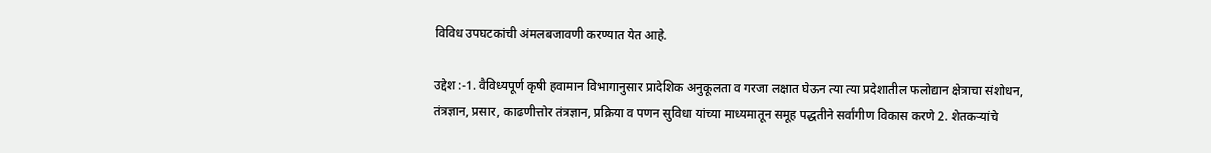विविध उपघटकांची अंमलबजावणी करण्यात येत आहे.

उद्देश :-1. वैविध्यपूर्ण कृषी हवामान विभागानुसार प्रादेशिक अनुकूलता व गरजा लक्षात घेऊन त्या त्या प्रदेशातील फलोद्यान क्षेत्राचा संशोधन, तंत्रज्ञान, प्रसार, काढणीत्तोर तंत्रज्ञान, प्रक्रिया व पणन सुविधा यांच्या माध्यमातून समूह पद्धतीने सर्वांगीण विकास करणे 2. शेतकऱ्यांचे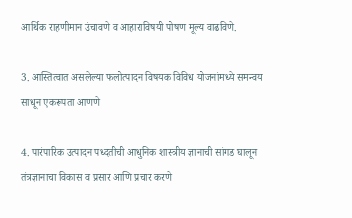आर्थिक राहणीमान उंचावणे व आहाराविषयी पोषण मूल्य वाढविणे.

3. आस्तित्वात असलेल्या फलोत्पादन विषयक विविध योजनांमध्ये समन्वय साधून एकरूपता आणणे

4. पारंपारिक उत्पादन पध्दतीची आधुनिक शास्त्रीय ज्ञानाची सांगड घालून तंत्रज्ञानाचा विकास व प्रसार आणि प्रचार करणे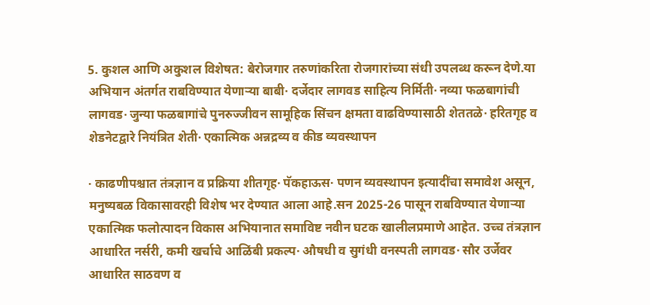5. कुशल आणि अकुशल विशेषत: बेरोजगार तरुणांकरिता रोजगारांच्या संधी उपलब्ध करून देणे.या अभियान अंतर्गत राबविण्यात येणाऱ्या बाबी· दर्जेदार लागवड साहित्य निर्मिती· नव्या फळबागांची लागवड· जुन्या फळबागांचे पुनरुज्जीवन सामूहिक सिंचन क्षमता वाढविण्यासाठी शेततळे· हरितगृह व शेडनेटद्वारे नियंत्रित शेती· एकात्मिक अन्नद्रव्य व कीड व्यवस्थापन

· काढणीपश्चात तंत्रज्ञान व प्रक्रिया शीतगृह· पॅकहाऊस· पणन व्यवस्थापन इत्यादींचा समावेश असून, मनुष्यबळ विकासावरही विशेष भर देण्यात आला आहे.सन 2025-26 पासून राबविण्यात येणाऱ्या एकात्मिक फलोत्पादन विकास अभियानात समाविष्ट नवीन घटक खालीलप्रमाणे आहेत. उच्च तंत्रज्ञान आधारित नर्सरी, कमी खर्चाचे आळिंबी प्रकल्प· औषधी व सुगंधी वनस्पती लागवड· सौर उर्जेवर आधारित साठवण व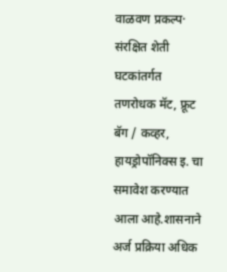वाळवण प्रकल्प· संरक्षित शेती घटकांतर्गत तणरोधक मॅट, फ्रूट बॅग / कव्हर, हायड्रोपॉनिक्स इ. चा समावेश करण्यात आला आहे.शासनाने अर्ज प्रक्रिया अधिक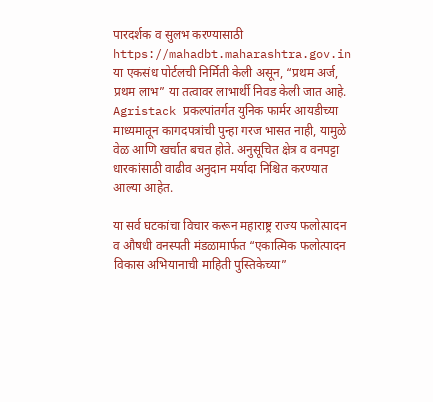पारदर्शक व सुलभ करण्यासाठी https://mahadbt.maharashtra.gov.in या एकसंध पोर्टलची निर्मिती केली असून, “प्रथम अर्ज, प्रथम लाभ” या तत्वावर लाभार्थी निवड केली जात आहे. Agristack प्रकल्पांतर्गत युनिक फार्मर आयडीच्या माध्यमातून कागदपत्रांची पुन्हा गरज भासत नाही, यामुळे वेळ आणि खर्चात बचत होते. अनुसूचित क्षेत्र व वनपट्टा धारकांसाठी वाढीव अनुदान मर्यादा निश्चित करण्यात आल्या आहेत.

या सर्व घटकांचा विचार करून महाराष्ट्र राज्य फलोत्पादन व औषधी वनस्पती मंडळामार्फत “एकात्मिक फलोत्पादन विकास अभियानाची माहिती पुस्तिकेच्या”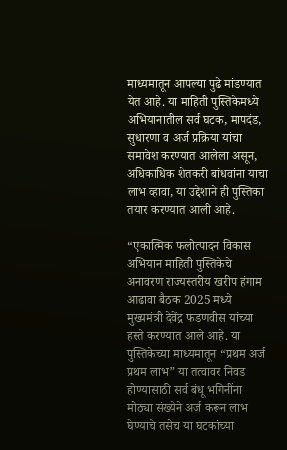माध्यमातून आपल्या पुढे मांडण्यात येत आहे. या माहिती पुस्तिकेमध्ये अभियानातील सर्व घटक, मापदंड, सुधारणा व अर्ज प्रक्रिया यांचा समावेश करण्यात आलेला असून, अधिकाधिक शेतकरी बांधवांना याचा लाभ व्हावा, या उद्देशाने ही पुस्तिका तयार करण्यात आली आहे.

“एकात्मिक फलोत्पादन विकास अभियान माहिती पुस्तिकेचे अनावरण राज्यस्तरीय खरीप हंगाम आढावा बैठक 2025 मध्ये मुख्यमंत्री देवेंद्र फडणवीस यांच्या हस्ते करण्यात आले आहे. या पुस्तिकेच्या माध्यमातून “प्रथम अर्ज प्रथम लाभ” या तत्वावर निवड होण्यासाठी सर्व बंधू भगिनींना मोठ्या संख्येने अर्ज करून लाभ घेण्याचे तसेच या घटकांच्या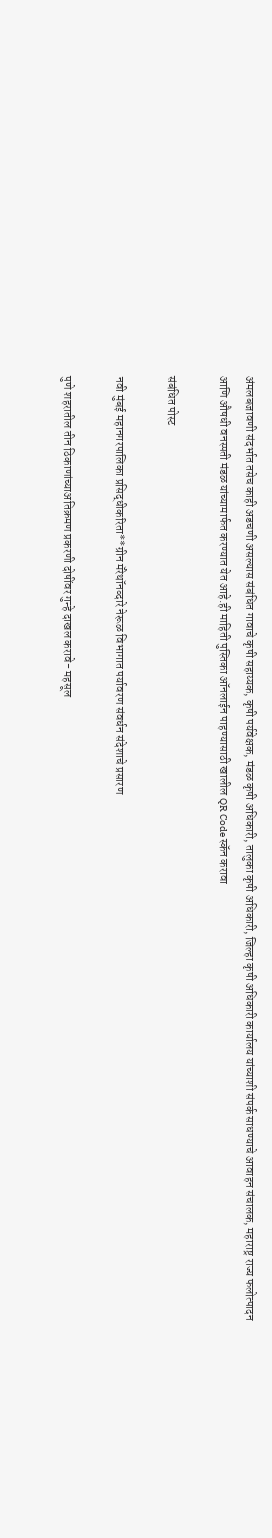अंमलबजावणी संदर्भात तसेच काही अडचणी असल्यास संबंधित गावाचे कृषी सहाय्यक, कृषी पर्यवेक्षक, मंडळ कृषी अधिकारी, तालुका कृषी अधिकारी, जिल्हा कृषी अधिकारी कार्यालय यांच्याशी संपर्क साधण्याचे आवाहन संचालक, महाराष्ट्र राज्य फलोत्पादन आणि औषधी वनस्पती मंडळ यांच्यामार्फत करण्यात येत आहे.ही माहिती पुस्तिका ऑनलाईन पाहण्यासाठी खालील QR Code स्कॅन करावा

संबंधित पोस्ट

नवी मुंबई महानगरपालिका प्रसिद्धीकरिता**ग्रीन मॅरेथॉनव्दारे नेरूळ विभागात पर्यावरण संवर्धन संदेशाचे प्रसारण

पुणे शहरातील तीन ठिकाणांच्याअतिक्रमण प्रकरणी दोषींवर गुन्हे दाखल करावे- महसूल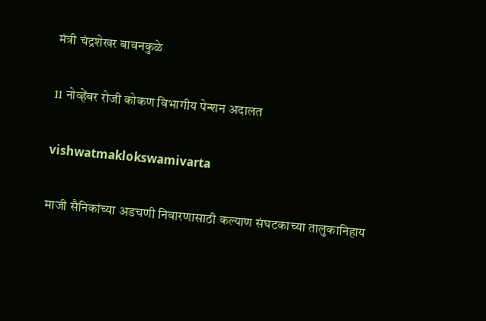मंत्री चंद्रशेखर बावनकुळे

11 नोव्हेंबर रोजी कोकण विभागीय पेन्शन अदालत

vishwatmaklokswamivarta

माजी सैनिकांच्या अडचणी निवारणासाठी कल्याण संघटकाच्या तालुकानिहाय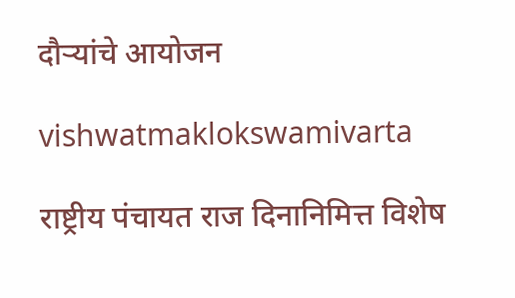दौऱ्यांचे आयोजन

vishwatmaklokswamivarta

राष्ट्रीय पंचायत राज दिनानिमित्त विशेष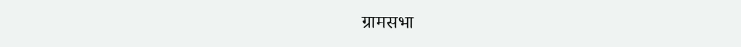ग्रामसभा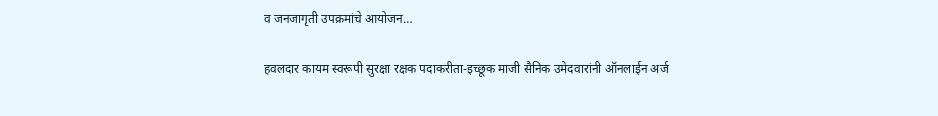व जनजागृती उपक्रमांचे आयोजन…

हवलदार कायम स्वरूपी सुरक्षा रक्षक पदाकरीता-इच्छूक माजी सैनिक उमेदवारांनी ऑनलाईन अर्ज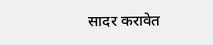सादर करावेत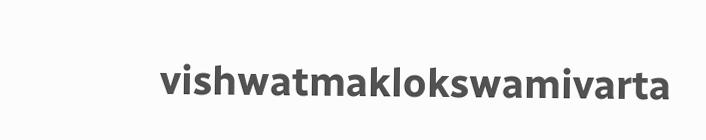vishwatmaklokswamivarta